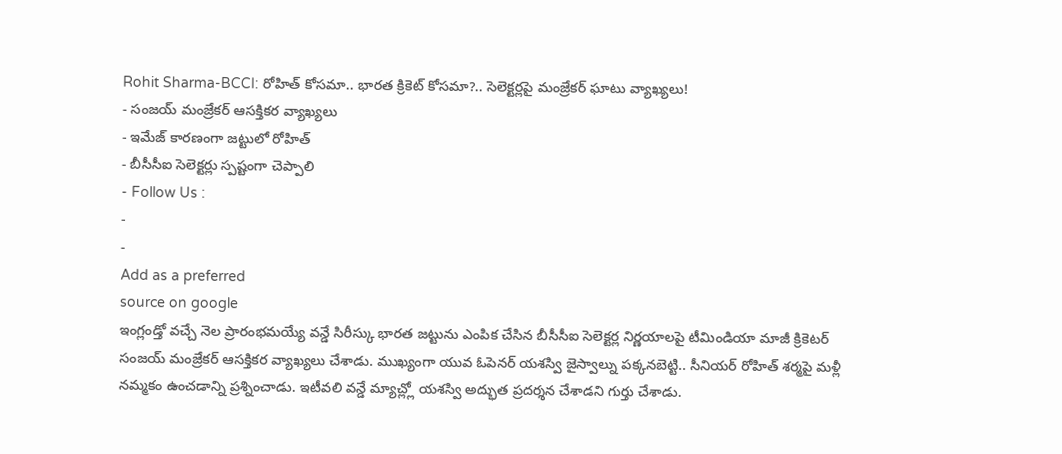Rohit Sharma-BCCI: రోహిత్ కోసమా.. భారత క్రికెట్ కోసమా?.. సెలెక్టర్లపై మంజ్రేకర్ ఘాటు వ్యాఖ్యలు!
- సంజయ్ మంజ్రేకర్ ఆసక్తికర వ్యాఖ్యలు
- ఇమేజ్ కారణంగా జట్టులో రోహిత్
- బీసీసీఐ సెలెక్టర్లు స్పష్టంగా చెప్పాలి
- Follow Us :
-
-
Add as a preferred
source on google
ఇంగ్లండ్తో వచ్చే నెల ప్రారంభమయ్యే వన్డే సిరీస్కు భారత జట్టును ఎంపిక చేసిన బీసీసీఐ సెలెక్టర్ల నిర్ణయాలపై టీమిండియా మాజీ క్రికెటర్ సంజయ్ మంజ్రేకర్ ఆసక్తికర వ్యాఖ్యలు చేశాడు. ముఖ్యంగా యువ ఓపెనర్ యశస్వి జైస్వాల్ను పక్కనబెట్టి.. సీనియర్ రోహిత్ శర్మపై మళ్లీ నమ్మకం ఉంచడాన్ని ప్రశ్నించాడు. ఇటీవలి వన్డే మ్యాచ్ల్లో యశస్వి అద్భుత ప్రదర్శన చేశాడని గుర్తు చేశాడు.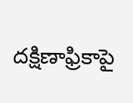దక్షిణాఫ్రికాపై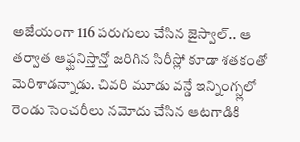అజేయంగా 116 పరుగులు చేసిన జైస్వాల్.. ఆ తర్వాత ఆఫ్ఘనిస్తాన్తో జరిగిన సిరీస్లో కూడా శతకంతో మెరిశాడన్నాడు. చివరి మూడు వన్డే ఇన్నింగ్స్లలో రెండు సెంచరీలు నమోదు చేసిన ఆటగాడికి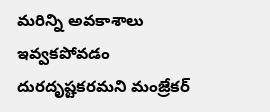మరిన్ని అవకాశాలు ఇవ్వకపోవడం దురదృష్టకరమని మంజ్రేకర్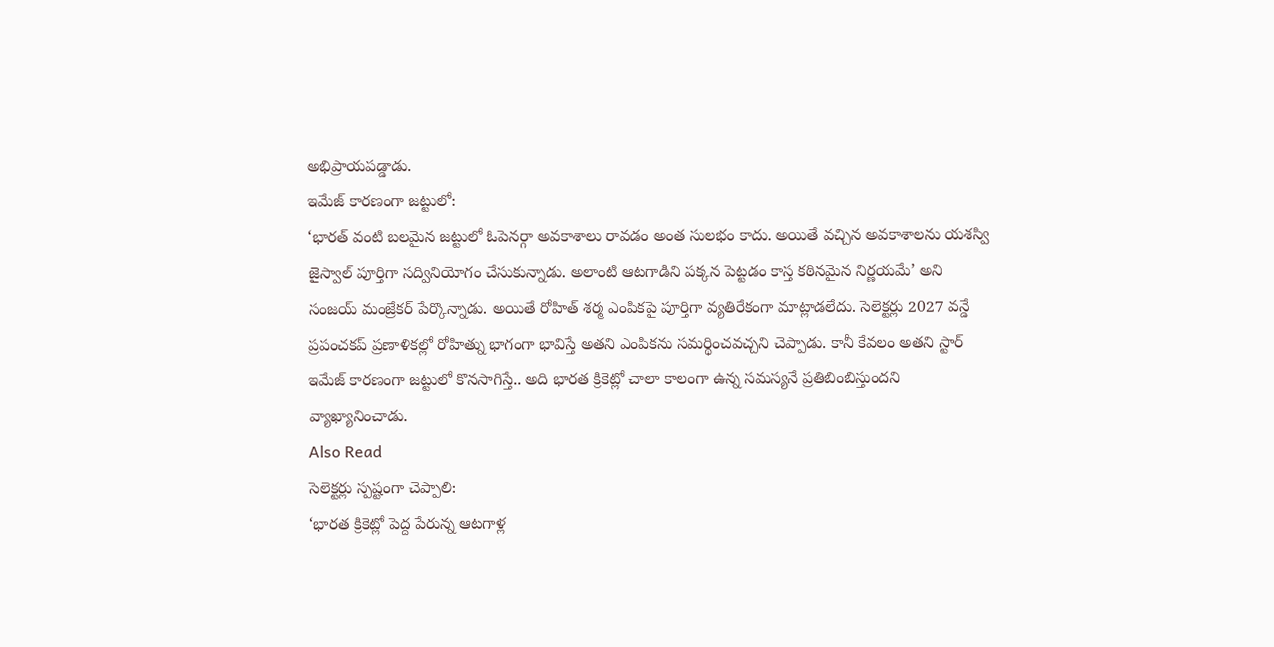అభిప్రాయపడ్డాడు.
ఇమేజ్ కారణంగా జట్టులో:
‘భారత్ వంటి బలమైన జట్టులో ఓపెనర్గా అవకాశాలు రావడం అంత సులభం కాదు. అయితే వచ్చిన అవకాశాలను యశస్వి జైస్వాల్ పూర్తిగా సద్వినియోగం చేసుకున్నాడు. అలాంటి ఆటగాడిని పక్కన పెట్టడం కాస్త కఠినమైన నిర్ణయమే’ అని సంజయ్ మంజ్రేకర్ పేర్కొన్నాడు. అయితే రోహిత్ శర్మ ఎంపికపై పూర్తిగా వ్యతిరేకంగా మాట్లాడలేదు. సెలెక్టర్లు 2027 వన్డే ప్రపంచకప్ ప్రణాళికల్లో రోహిత్ను భాగంగా భావిస్తే అతని ఎంపికను సమర్థించవచ్చని చెప్పాడు. కానీ కేవలం అతని స్టార్ ఇమేజ్ కారణంగా జట్టులో కొనసాగిస్తే.. అది భారత క్రికెట్లో చాలా కాలంగా ఉన్న సమస్యనే ప్రతిబింబిస్తుందని వ్యాఖ్యానించాడు.
Also Read
సెలెక్టర్లు స్పష్టంగా చెప్పాలి:
‘భారత క్రికెట్లో పెద్ద పేరున్న ఆటగాళ్ల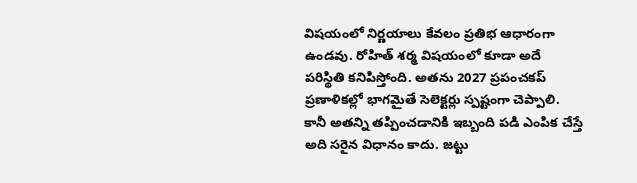విషయంలో నిర్ణయాలు కేవలం ప్రతిభ ఆధారంగా ఉండవు. రోహిత్ శర్మ విషయంలో కూడా అదే పరిస్థితి కనిపిస్తోంది. అతను 2027 ప్రపంచకప్ ప్రణాళికల్లో భాగమైతే సెలెక్టర్లు స్పష్టంగా చెప్పాలి. కానీ అతన్ని తప్పించడానికి ఇబ్బంది పడి ఎంపిక చేస్తే అది సరైన విధానం కాదు. జట్టు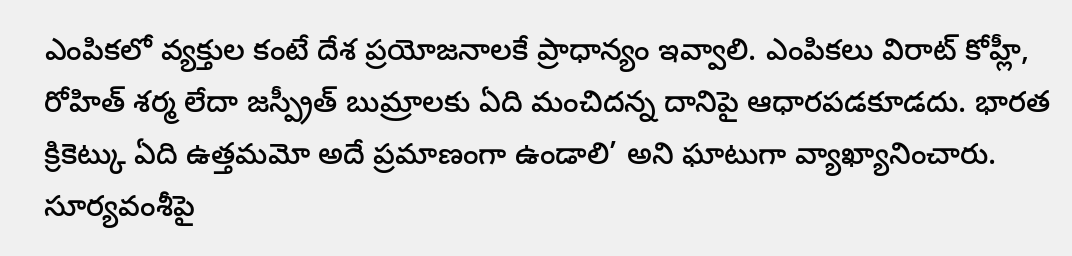ఎంపికలో వ్యక్తుల కంటే దేశ ప్రయోజనాలకే ప్రాధాన్యం ఇవ్వాలి. ఎంపికలు విరాట్ కోహ్లీ, రోహిత్ శర్మ లేదా జస్ప్రీత్ బుమ్రాలకు ఏది మంచిదన్న దానిపై ఆధారపడకూడదు. భారత క్రికెట్కు ఏది ఉత్తమమో అదే ప్రమాణంగా ఉండాలి’ అని ఘాటుగా వ్యాఖ్యానించారు.
సూర్యవంశీపై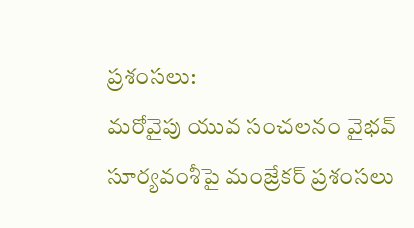ప్రశంసలు:
మరోవైపు యువ సంచలనం వైభవ్ సూర్యవంశీపై మంజ్రేకర్ ప్రశంసలు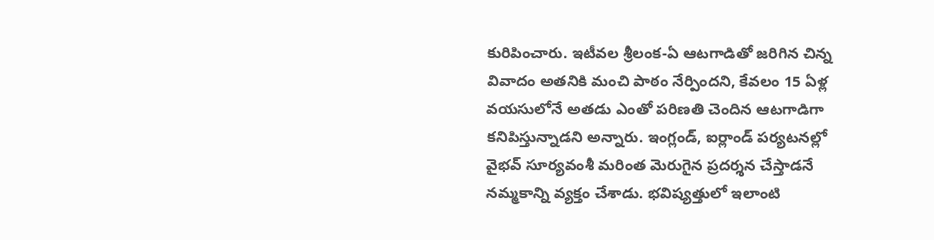కురిపించారు. ఇటీవల శ్రీలంక-ఏ ఆటగాడితో జరిగిన చిన్న వివాదం అతనికి మంచి పాఠం నేర్పిందని, కేవలం 15 ఏళ్ల వయసులోనే అతడు ఎంతో పరిణతి చెందిన ఆటగాడిగా కనిపిస్తున్నాడని అన్నారు. ఇంగ్లండ్, ఐర్లాండ్ పర్యటనల్లో వైభవ్ సూర్యవంశీ మరింత మెరుగైన ప్రదర్శన చేస్తాడనే నమ్మకాన్ని వ్యక్తం చేశాడు. భవిష్యత్తులో ఇలాంటి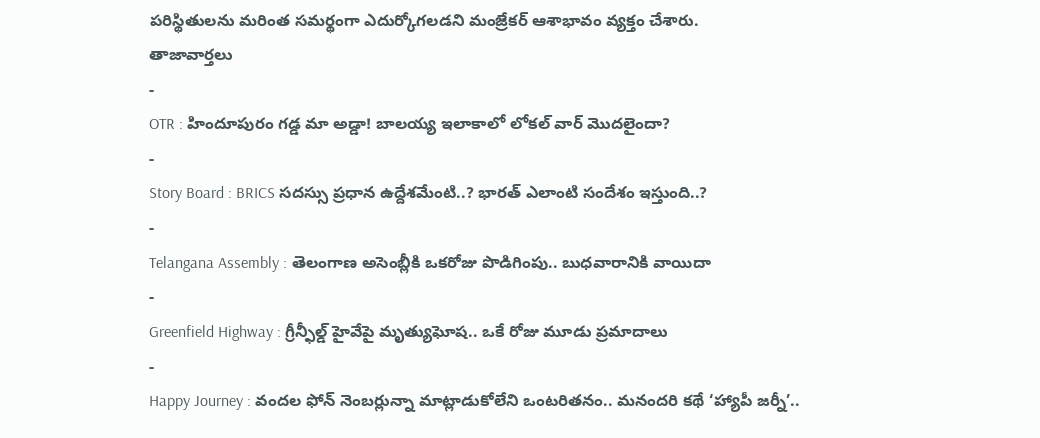పరిస్థితులను మరింత సమర్థంగా ఎదుర్కోగలడని మంజ్రేకర్ ఆశాభావం వ్యక్తం చేశారు.
తాజావార్తలు
-
OTR : హిందూపురం గడ్డ మా అడ్డా! బాలయ్య ఇలాకాలో లోకల్ వార్ మొదలైందా?
-
Story Board : BRICS సదస్సు ప్రధాన ఉద్దేశమేంటి..? భారత్ ఎలాంటి సందేశం ఇస్తుంది..?
-
Telangana Assembly : తెలంగాణ అసెంబ్లీకి ఒకరోజు పొడిగింపు.. బుధవారానికి వాయిదా
-
Greenfield Highway : గ్రీన్ఫీల్డ్ హైవేపై మృత్యుఘోష.. ఒకే రోజు మూడు ప్రమాదాలు
-
Happy Journey : వందల ఫోన్ నెంబర్లున్నా మాట్లాడుకోలేని ఒంటరితనం.. మనందరి కథే ‘హ్యాపీ జర్నీ’..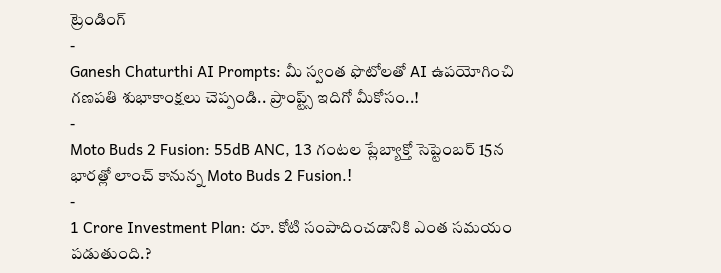ట్రెండింగ్
-
Ganesh Chaturthi AI Prompts: మీ స్వంత ఫొటోలతో AI ఉపయోగించి గణపతి శుభాకాంక్షలు చెప్పండి.. ప్రాంప్ట్స్ ఇదిగో మీకోసం..!
-
Moto Buds 2 Fusion: 55dB ANC, 13 గంటల ప్లేబ్యాక్తో సెప్టెంబర్ 15న భారత్లో లాంచ్ కానున్న Moto Buds 2 Fusion.!
-
1 Crore Investment Plan: రూ. కోటి సంపాదించడానికి ఎంత సమయం పడుతుంది.?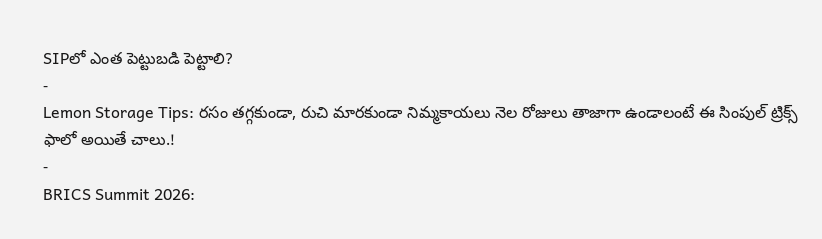SIPలో ఎంత పెట్టుబడి పెట్టాలి?
-
Lemon Storage Tips: రసం తగ్గకుండా, రుచి మారకుండా నిమ్మకాయలు నెల రోజులు తాజాగా ఉండాలంటే ఈ సింపుల్ ట్రిక్స్ ఫాలో అయితే చాలు.!
-
BRICS Summit 2026: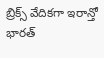బ్రిక్స్ వేదికగా ఇరాన్తో భారత్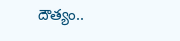దౌత్యం..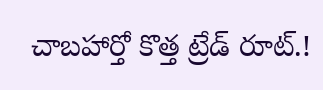చాబహార్తో కొత్త ట్రేడ్ రూట్.!